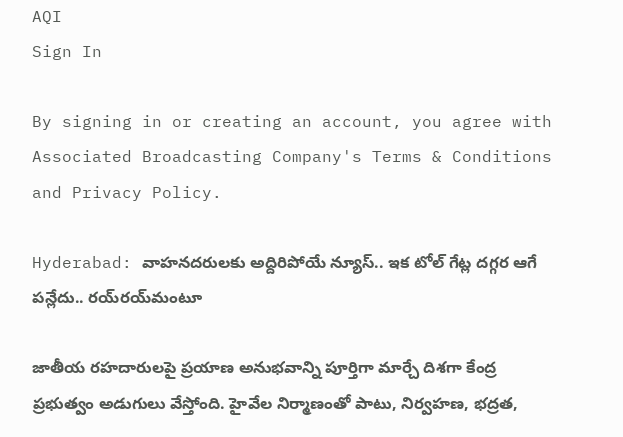AQI
Sign In

By signing in or creating an account, you agree with Associated Broadcasting Company's Terms & Conditions and Privacy Policy.

Hyderabad: వాహనదరులకు అద్దిరిపోయే న్యూస్.. ఇక టోల్ గేట్ల దగ్గర ఆగే పన్లేదు.. రయ్‌రయ్‌మంటూ

జాతీయ రహదారులపై ప్రయాణ అనుభవాన్ని పూర్తిగా మార్చే దిశగా కేంద్ర ప్రభుత్వం అడుగులు వేస్తోంది. హైవేల నిర్మాణంతో పాటు, నిర్వహణ, భద్రత,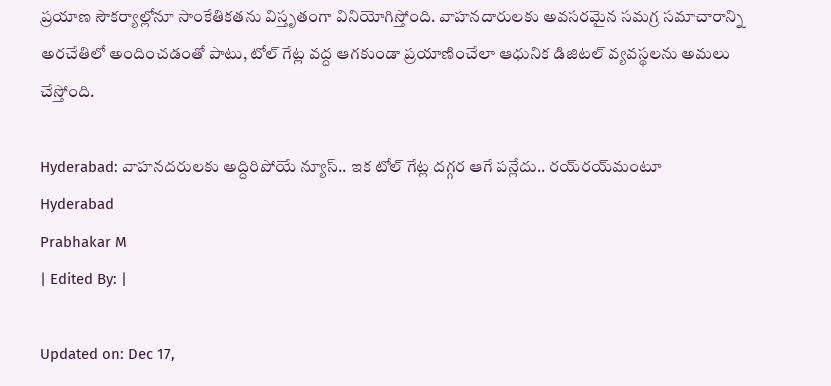ప్రయాణ సౌకర్యాల్లోనూ సాంకేతికతను విస్తృతంగా వినియోగిస్తోంది. వాహనదారులకు అవసరమైన సమగ్ర సమాచారాన్ని అరచేతిలో అందించడంతో పాటు, టోల్ గేట్ల వద్ద ఆగకుండా ప్రయాణించేలా ఆధునిక డిజిటల్ వ్యవస్థలను అమలు చేస్తోంది.

Hyderabad: వాహనదరులకు అద్దిరిపోయే న్యూస్.. ఇక టోల్ గేట్ల దగ్గర ఆగే పన్లేదు.. రయ్‌రయ్‌మంటూ
Hyderabad
Prabhakar M
| Edited By: |

Updated on: Dec 17,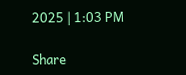2025 | 1:03 PM

Share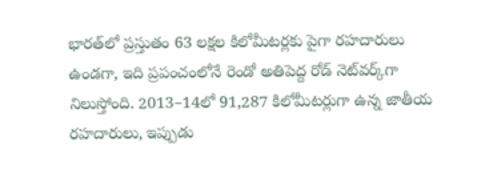భారత్‌లో ప్రస్తుతం 63 లక్షల కిలోమీటర్లకు పైగా రహదారులు ఉండగా, ఇది ప్రపంచంలోనే రెండో అతిపెద్ద రోడ్ నెట్‌వర్క్‌గా నిలుస్తోంది. 2013–14లో 91,287 కిలోమీటర్లుగా ఉన్న జాతీయ రహదారులు, ఇప్పుడు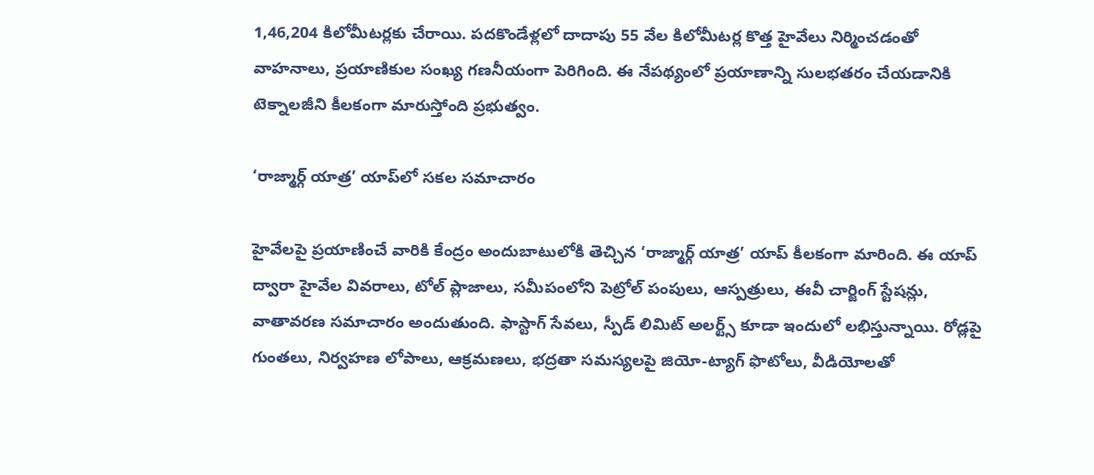1,46,204 కిలోమీటర్లకు చేరాయి. పదకొండేళ్లలో దాదాపు 55 వేల కిలోమీటర్ల కొత్త హైవేలు నిర్మించడంతో వాహనాలు, ప్రయాణికుల సంఖ్య గణనీయంగా పెరిగింది. ఈ నేపథ్యంలో ప్రయాణాన్ని సులభతరం చేయడానికి టెక్నాలజీని కీలకంగా మారుస్తోంది ప్రభుత్వం.

‘రాజ్మార్గ్ యాత్ర’ యాప్‌లో సకల సమాచారం

హైవేలపై ప్రయాణించే వారికి కేంద్రం అందుబాటులోకి తెచ్చిన ‘రాజ్మార్గ్ యాత్ర’ యాప్ కీలకంగా మారింది. ఈ యాప్ ద్వారా హైవేల వివరాలు, టోల్ ప్లాజాలు, సమీపంలోని పెట్రోల్ పంపులు, ఆస్పత్రులు, ఈవీ చార్జింగ్ స్టేషన్లు, వాతావరణ సమాచారం అందుతుంది. ఫాస్టాగ్ సేవలు, స్పీడ్ లిమిట్ అలర్ట్స్ కూడా ఇందులో లభిస్తున్నాయి. రోడ్లపై గుంతలు, నిర్వహణ లోపాలు, ఆక్రమణలు, భద్రతా సమస్యలపై జియో-ట్యాగ్ ఫొటోలు, వీడియోలతో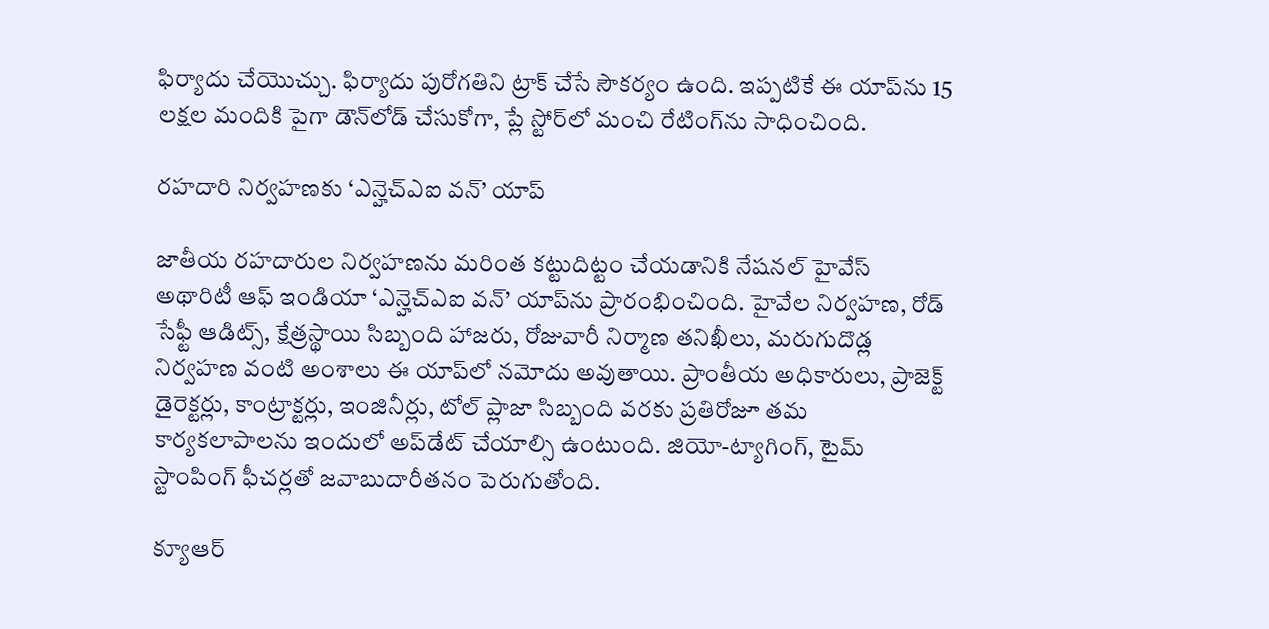ఫిర్యాదు చేయొచ్చు. ఫిర్యాదు పురోగతిని ట్రాక్ చేసే సౌకర్యం ఉంది. ఇప్పటికే ఈ యాప్‌ను 15 లక్షల మందికి పైగా డౌన్‌లోడ్ చేసుకోగా, ప్లే స్టోర్‌లో మంచి రేటింగ్‌ను సాధించింది.

రహదారి నిర్వహణకు ‘ఎన్హెచ్ఎఐ వన్’ యాప్

జాతీయ రహదారుల నిర్వహణను మరింత కట్టుదిట్టం చేయడానికి నేషనల్ హైవేస్ అథారిటీ ఆఫ్ ఇండియా ‘ఎన్హెచ్ఎఐ వన్’ యాప్‌ను ప్రారంభించింది. హైవేల నిర్వహణ, రోడ్ సేఫ్టీ ఆడిట్స్, క్షేత్రస్థాయి సిబ్బంది హాజరు, రోజువారీ నిర్మాణ తనిఖీలు, మరుగుదొడ్ల నిర్వహణ వంటి అంశాలు ఈ యాప్‌లో నమోదు అవుతాయి. ప్రాంతీయ అధికారులు, ప్రాజెక్ట్ డైరెక్టర్లు, కాంట్రాక్టర్లు, ఇంజినీర్లు, టోల్ ప్లాజా సిబ్బంది వరకు ప్రతిరోజూ తమ కార్యకలాపాలను ఇందులో అప్‌డేట్ చేయాల్సి ఉంటుంది. జియో-ట్యాగింగ్, టైమ్ స్టాంపింగ్ ఫీచర్లతో జవాబుదారీతనం పెరుగుతోంది.

క్యూఆర్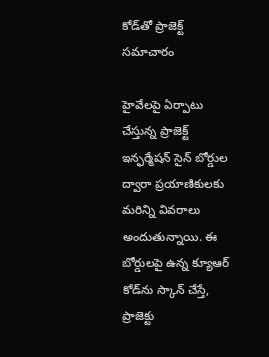కోడ్‌తో ప్రాజెక్ట్ సమాచారం

హైవేలపై ఏర్పాటు చేస్తున్న ప్రాజెక్ట్ ఇన్ఫర్మేషన్ సైన్ బోర్డుల ద్వారా ప్రయాణికులకు మరిన్ని వివరాలు అందుతున్నాయి. ఈ బోర్డులపై ఉన్న క్యూఆర్ కోడ్‌ను స్కాన్ చేస్తే, ప్రాజెక్టు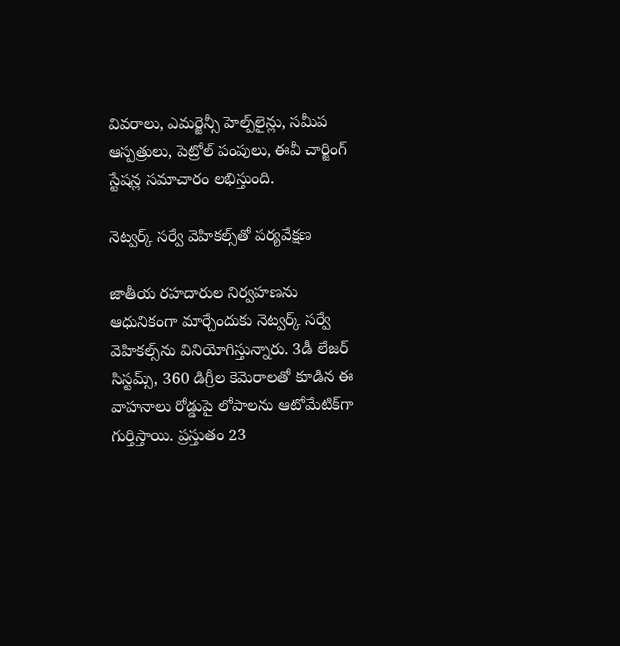వివరాలు, ఎమర్జెన్సీ హెల్ప్‌లైన్లు, సమీప ఆస్పత్రులు, పెట్రోల్ పంపులు, ఈవీ చార్జింగ్ స్టేషన్ల సమాచారం లభిస్తుంది.

నెట్వర్క్ సర్వే వెహికల్స్‌తో పర్యవేక్షణ

జాతీయ రహదారుల నిర్వహణను ఆధునికంగా మార్చేందుకు నెట్వర్క్ సర్వే వెహికల్స్‌ను వినియోగిస్తున్నారు. 3డీ లేజర్ సిస్టమ్స్, 360 డిగ్రీల కెమెరాలతో కూడిన ఈ వాహనాలు రోడ్డుపై లోపాలను ఆటోమేటిక్‌గా గుర్తిస్తాయి. ప్రస్తుతం 23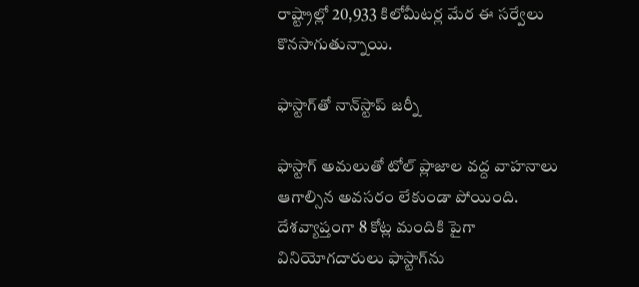రాష్ట్రాల్లో 20,933 కిలోమీటర్ల మేర ఈ సర్వేలు కొనసాగుతున్నాయి.

ఫాస్టాగ్‌తో నాన్‌స్టాప్ జర్నీ

ఫాస్టాగ్ అమలుతో టోల్ ప్లాజాల వద్ద వాహనాలు ఆగాల్సిన అవసరం లేకుండా పోయింది. దేశవ్యాప్తంగా 8 కోట్ల మందికి పైగా వినియోగదారులు ఫాస్టాగ్‌ను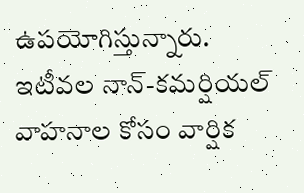ఉపయోగిస్తున్నారు. ఇటీవల నాన్-కమర్షియల్ వాహనాల కోసం వార్షిక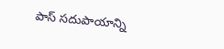పాస్ సదుపాయాన్ని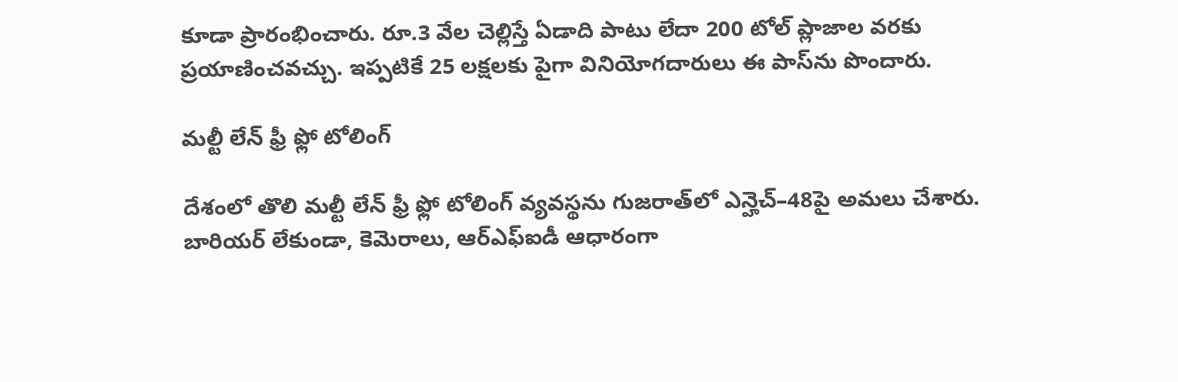కూడా ప్రారంభించారు. రూ.3 వేల చెల్లిస్తే ఏడాది పాటు లేదా 200 టోల్ ప్లాజాల వరకు ప్రయాణించవచ్చు. ఇప్పటికే 25 లక్షలకు పైగా వినియోగదారులు ఈ పాస్‌ను పొందారు.

మల్టీ లేన్ ఫ్రీ ఫ్లో టోలింగ్

దేశంలో తొలి మల్టీ లేన్ ఫ్రీ ఫ్లో టోలింగ్ వ్యవస్థను గుజరాత్‌లో ఎన్హెచ్–48పై అమలు చేశారు. బారియర్ లేకుండా, కెమెరాలు, ఆర్ఎఫ్ఐడీ ఆధారంగా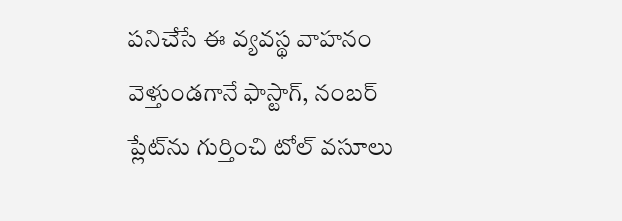పనిచేసే ఈ వ్యవస్థ వాహనం వెళ్తుండగానే ఫాస్టాగ్, నంబర్ ప్లేట్‌ను గుర్తించి టోల్ వసూలు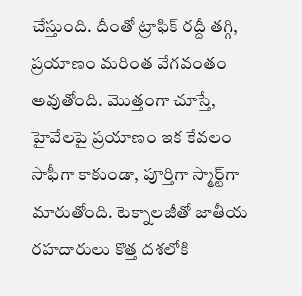చేస్తుంది. దీంతో ట్రాఫిక్ రద్దీ తగ్గి, ప్రయాణం మరింత వేగవంతం అవుతోంది. మొత్తంగా చూస్తే, హైవేలపై ప్రయాణం ఇక కేవలం సాఫీగా కాకుండా, పూర్తిగా స్మార్ట్‌గా మారుతోంది. టెక్నాలజీతో జాతీయ రహదారులు కొత్త దశలోకి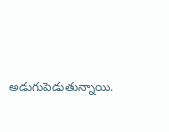అడుగుపెడుతున్నాయి.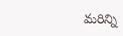మరిన్ని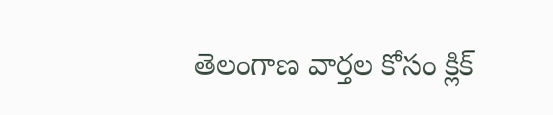తెలంగాణ వార్తల కోసం క్లిక్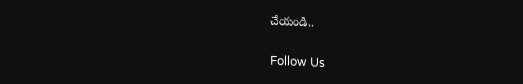చేయండి..

Follow Us